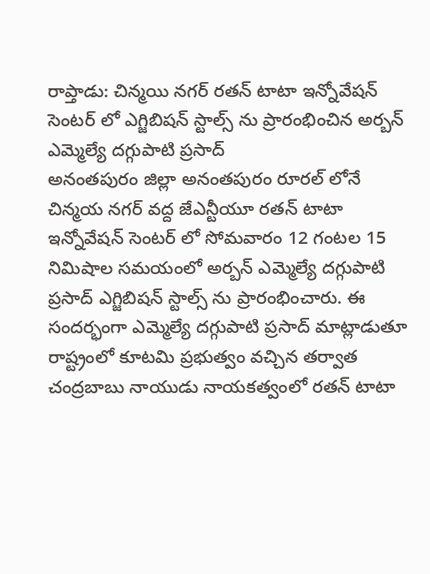రాప్తాడు: చిన్మయి నగర్ రతన్ టాటా ఇన్నోవేషన్ సెంటర్ లో ఎగ్జిబిషన్ స్టాల్స్ ను ప్రారంభించిన అర్బన్ ఎమ్మెల్యే దగ్గుపాటి ప్రసాద్
అనంతపురం జిల్లా అనంతపురం రూరల్ లోనే చిన్మయ నగర్ వద్ద జేఎన్టీయూ రతన్ టాటా ఇన్నోవేషన్ సెంటర్ లో సోమవారం 12 గంటల 15 నిమిషాల సమయంలో అర్బన్ ఎమ్మెల్యే దగ్గుపాటి ప్రసాద్ ఎగ్జిబిషన్ స్టాల్స్ ను ప్రారంభించారు. ఈ సందర్భంగా ఎమ్మెల్యే దగ్గుపాటి ప్రసాద్ మాట్లాడుతూ రాష్ట్రంలో కూటమి ప్రభుత్వం వచ్చిన తర్వాత చంద్రబాబు నాయుడు నాయకత్వంలో రతన్ టాటా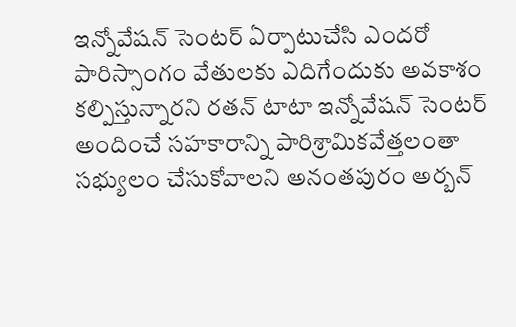ఇన్నోవేషన్ సెంటర్ ఏర్పాటుచేసి ఎందరో పారిస్సాంగం వేతులకు ఎదిగేందుకు అవకాశం కల్పిస్తున్నారని రతన్ టాటా ఇన్నోవేషన్ సెంటర్ అందించే సహకారాన్ని పారిశ్రామికవేత్తలంతా సభ్యులం చేసుకోవాలని అనంతపురం అర్బన్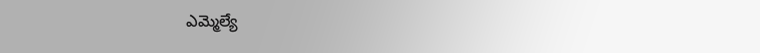ఎమ్మెల్యే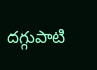దగ్గుపాటి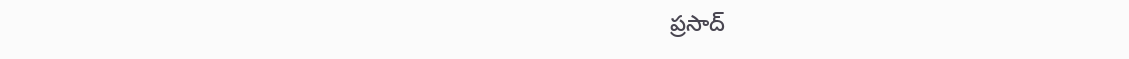ప్రసాద్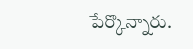పేర్కొన్నారు.